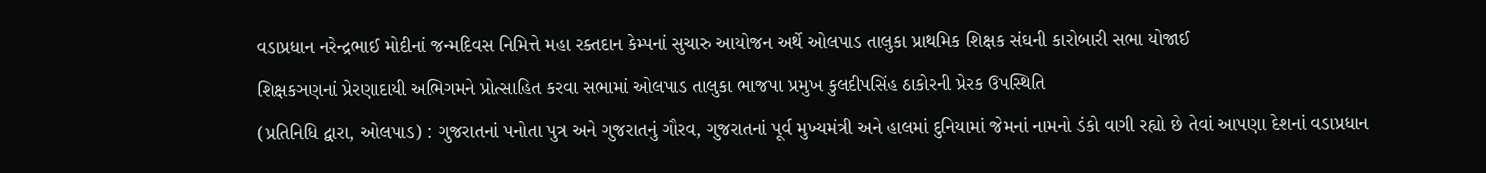વડાપ્રધાન નરેન્દ્રભાઈ મોદીનાં જન્મદિવસ નિમિત્તે મહા રક્તદાન કેમ્પનાં સુચારુ આયોજન અર્થે ઓલપાડ તાલુકા પ્રાથમિક શિક્ષક સંઘની કારોબારી સભા યોજાઈ
શિક્ષકઞણનાં પ્રેરણાદાયી અભિગમને પ્રોત્સાહિત કરવા સભામાં ઓલપાડ તાલુકા ભાજપા પ્રમુખ કુલદીપસિંહ ઠાકોરની પ્રેરક ઉપસ્થિતિ
(પ્રતિનિધિ દ્વારા, ઓલપાડ) : ગુજરાતનાં પનોતા પુત્ર અને ગુજરાતનું ગૌરવ, ગુજરાતનાં પૂર્વ મુખ્યમંત્રી અને હાલમાં દુનિયામાં જેમનાં નામનો ડંકો વાગી રહ્યો છે તેવાં આપણા દેશનાં વડાપ્રધાન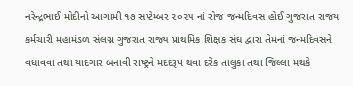નરેન્દ્રભાઈ મોદીનો આગામી ૧૭ સપ્ટેમ્બર ૨૦૨૫ નાં રોજ જન્મદિવસ હોઈ ગુજરાત રાજય કર્મચારી મહામંડળ સંલગ્ન ગુજરાત રાજ્ય પ્રાથમિક શિક્ષક સંઘ દ્વારા તેમનાં જન્મદિવસને વધાવવા તથા યાદગાર બનાવી રાષ્ટ્રને મદદરૂપ થવા દરેક તાલુકા તથા જિલ્લા મથકે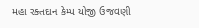મહા રક્તદાન કેમ્પ યોજી ઉજવણી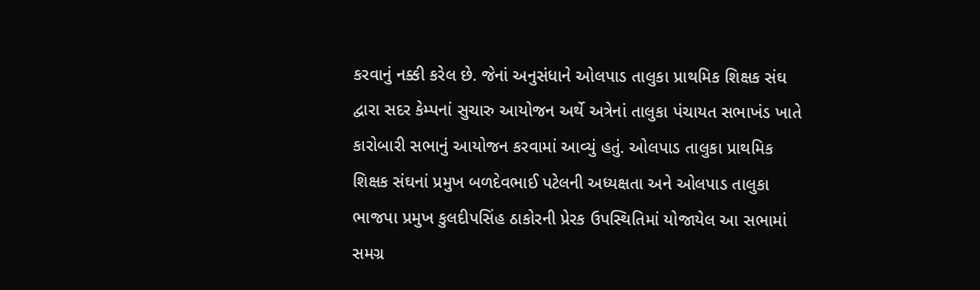કરવાનું નક્કી કરેલ છે. જેનાં અનુસંધાને ઓલપાડ તાલુકા પ્રાથમિક શિક્ષક સંઘ દ્વારા સદર કેમ્પનાં સુચારુ આયોજન અર્થે અત્રેનાં તાલુકા પંચાયત સભાખંડ ખાતે કારોબારી સભાનું આયોજન કરવામાં આવ્યું હતું. ઓલપાડ તાલુકા પ્રાથમિક શિક્ષક સંઘનાં પ્રમુખ બળદેવભાઈ પટેલની અધ્યક્ષતા અને ઓલપાડ તાલુકા ભાજપા પ્રમુખ કુલદીપસિંહ ઠાકોરની પ્રેરક ઉપસ્થિતિમાં યોજાયેલ આ સભામાં સમગ્ર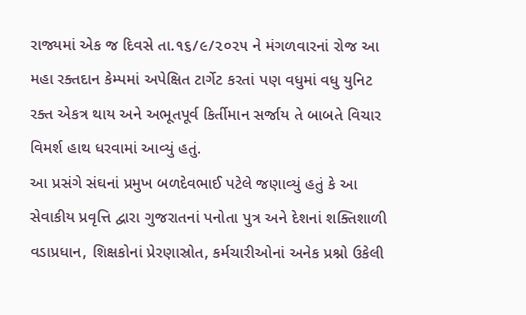રાજ્યમાં એક જ દિવસે તા.૧૬/૯/૨૦૨૫ ને મંગળવારનાં રોજ આ મહા રક્તદાન કેમ્પમાં અપેક્ષિત ટાર્ગેટ કરતાં પણ વધુમાં વધુ યુનિટ રક્ત એકત્ર થાય અને અભૂતપૂર્વ કિર્તીમાન સર્જાય તે બાબતે વિચાર વિમર્શ હાથ ધરવામાં આવ્યું હતું.
આ પ્રસંગે સંઘનાં પ્રમુખ બળદેવભાઈ પટેલે જણાવ્યું હતું કે આ સેવાકીય પ્રવૃત્તિ દ્વારા ગુજરાતનાં પનોતા પુત્ર અને દેશનાં શક્તિશાળી વડાપ્રધાન, શિક્ષકોનાં પ્રેરણાસ્રોત, કર્મચારીઓનાં અનેક પ્રશ્નો ઉકેલી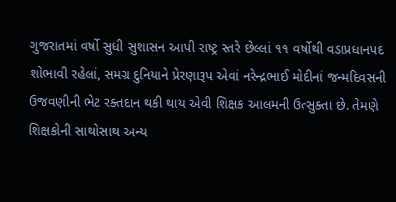ગુજરાતમાં વર્ષો સુધી સુશાસન આપી રાષ્ટ્ર સ્તરે છેલ્લાં ૧૧ વર્ષોથી વડાપ્રધાનપદ શોભાવી રહેલાં, સમગ્ર દુનિયાને પ્રેરણારૂપ એવાં નરેન્દ્રભાઈ મોદીનાં જન્મદિવસની ઉજવણીની ભેટ રક્તદાન થકી થાય એવી શિક્ષક આલમની ઉત્સુક્તા છે. તેમણે શિક્ષકોની સાથોસાથ અન્ય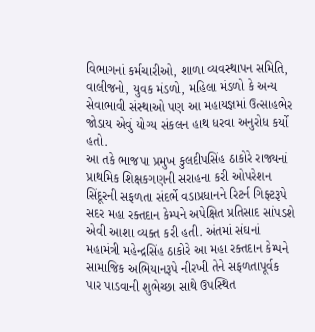વિભાગનાં કર્મચારીઓ, શાળા વ્યવસ્થાપન સમિતિ, વાલીજનો, યુવક મંડળો, મહિલા મંડળો કે અન્ય સેવાભાવી સંસ્થાઓ પણ આ મહાયજ્ઞમાં ઉત્સાહભેર જોડાય એવું યોગ્ય સંકલન હાથ ધરવા અનુરોધ કર્યો હતો.
આ તકે ભાજપા પ્રમુખ કુલદીપસિંહ ઠાકોરે રાજ્યનાં પ્રાથમિક શિક્ષકગણની સરાહના કરી ઓપરેશન સિંદૂરની સફળતા સંદર્ભે વડાપ્રધાનને રિટર્ન ગિફ્ટરૂપે સદર મહા રક્તદાન કેમ્પને અપેક્ષિત પ્રતિસાદ સાંપડશે એવી આશા વ્યક્ત કરી હતી. અંતમાં સંઘનાં મહામંત્રી મહેન્દ્રસિંહ ઠાકોરે આ મહા રક્તદાન કેમ્પને સામાજિક અભિયાનરૂપે નીરખી તેને સફળતાપૂર્વક પાર પાડવાની શુભેચ્છા સાથે ઉપસ્થિત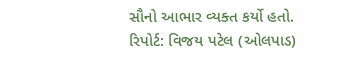સૌનો આભાર વ્યક્ત કર્યો હતો.
રિપોર્ટ: વિજય પટેલ (ઓલપાડ)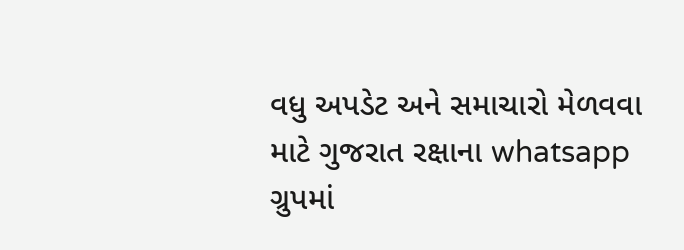વધુ અપડેટ અને સમાચારો મેળવવા માટે ગુજરાત રક્ષાના whatsapp ગ્રુપમાં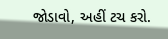જોડાવો, અહીં ટચ કરો.